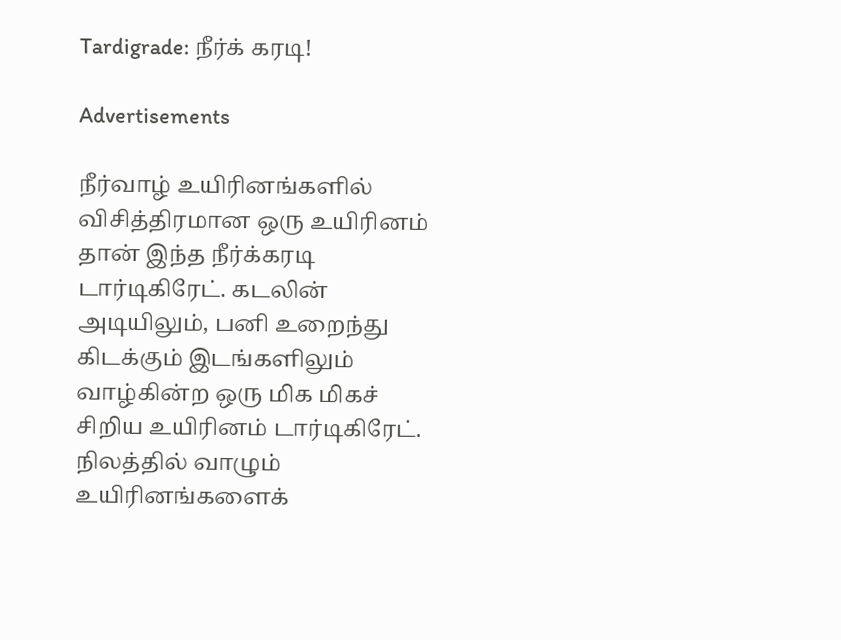Tardigrade: நீர்க் கரடி!

Advertisements

நீர்வாழ் உயிரினங்களில் விசித்திரமான ஒரு உயிரினம் தான் இந்த நீர்க்கரடி டார்டிகிரேட். கடலின் அடியிலும், பனி உறைந்து கிடக்கும் இடங்களிலும் வாழ்கின்ற ஒரு மிக மிகச் சிறிய உயிரினம் டார்டிகிரேட். நிலத்தில் வாழும் உயிரினங்களைக்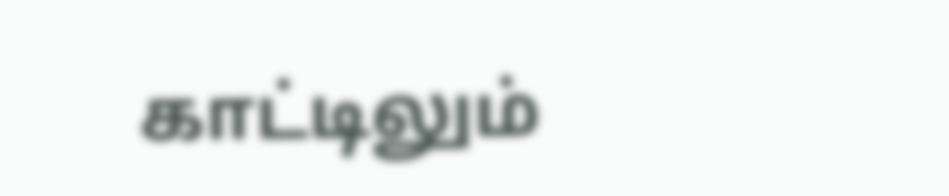காட்டிலும்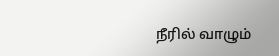நீரில் வாழும்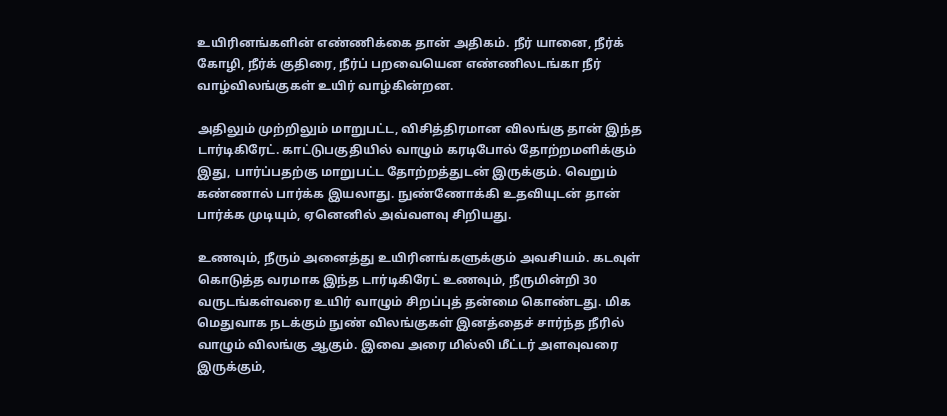உயிரினங்களின் எண்ணிக்கை தான் அதிகம். நீர் யானை, நீர்க் கோழி, நீர்க் குதிரை, நீர்ப் பறவையென எண்ணிலடங்கா நீர் வாழ்விலங்குகள் உயிர் வாழ்கின்றன.

அதிலும் முற்றிலும் மாறுபட்ட, விசித்திரமான விலங்கு தான் இந்த டார்டிகிரேட். காட்டுபகுதியில் வாழும் கரடிபோல் தோற்றமளிக்கும் இது, பார்ப்பதற்கு மாறுபட்ட தோற்றத்துடன் இருக்கும். வெறும் கண்ணால் பார்க்க இயலாது. நுண்ணோக்கி உதவியுடன் தான் பார்க்க முடியும், ஏனெனில் அவ்வளவு சிறியது.

உணவும், நீரும் அனைத்து உயிரினங்களுக்கும் அவசியம். கடவுள் கொடுத்த வரமாக இந்த டார்டிகிரேட் உணவும், நீருமின்றி 30 வருடங்கள்வரை உயிர் வாழும் சிறப்புத் தன்மை கொண்டது. மிக மெதுவாக நடக்கும் நுண் விலங்குகள் இனத்தைச் சார்ந்த நீரில் வாழும் விலங்கு ஆகும். இவை அரை மில்லி மீட்டர் அளவுவரை இருக்கும்,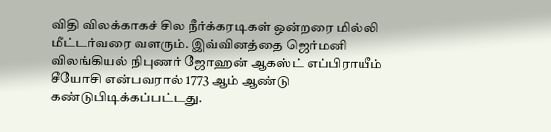விதி விலக்காகச் சில நீர்க்கரடிகள் ஒன்றரை மில்லி மீட்டர்வரை வளரும். இவ்வினத்தை ஜெர்மனி விலங்கியல் நிபுணர் ஜோஹன் ஆகஸ்ட் எப்பிராயீம் சீயோசி என்பவரால் 1773 ஆம் ஆண்டு கண்டுபிடிக்கப்பட்டது.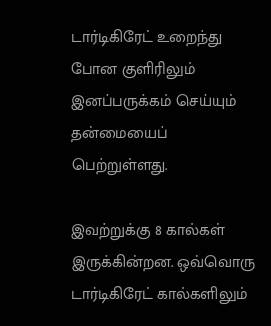டார்டிகிரேட் உறைந்து போன குளிரிலும் இனப்பருக்கம் செய்யும் தன்மையைப் பெற்றுள்ளது.

இவற்றுக்கு 8 கால்கள் இருக்கின்றன. ஒவ்வொரு டார்டிகிரேட் கால்களிலும்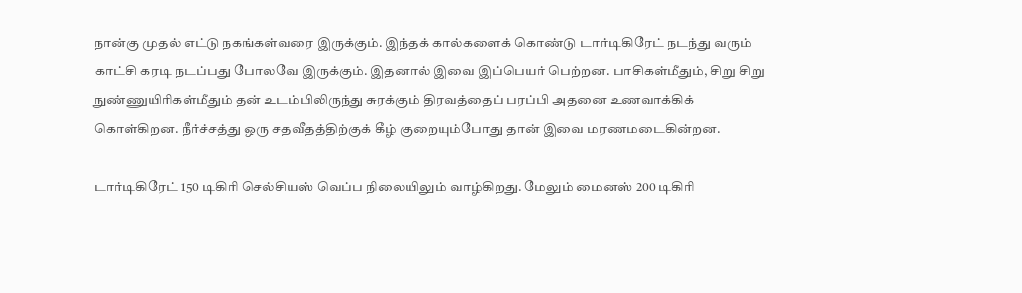நான்கு முதல் எட்டு நகங்கள்வரை இருக்கும். இந்தக் கால்களைக் கொண்டு டார்டிகிரேட் நடந்து வரும் காட்சி கரடி நடப்பது போலவே இருக்கும். இதனால் இவை இப்பெயர் பெற்றன. பாசிகள்மீதும், சிறு சிறு நுண்ணுயிரிகள்மீதும் தன் உடம்பிலிருந்து சுரக்கும் திரவத்தைப் பரப்பி அதனை உணவாக்கிக் கொள்கிறன. நீர்ச்சத்து ஒரு சதவீதத்திற்குக் கீழ் குறையும்போது தான் இவை மரணமடைகின்றன.

டார்டிகிரேட் 150 டிகிரி செல்சியஸ் வெப்ப நிலையிலும் வாழ்கிறது. மேலும் மைனஸ் 200 டிகிரி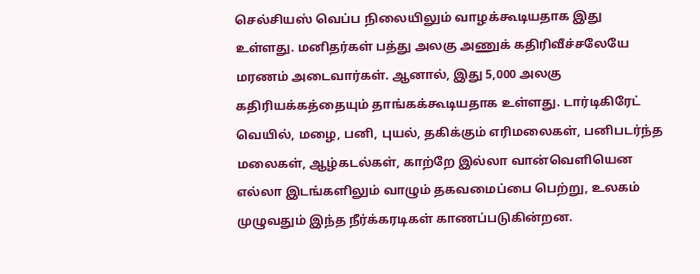செல்சியஸ் வெப்ப நிலையிலும் வாழக்கூடியதாக இது உள்ளது. மனிதர்கள் பத்து அலகு அணுக் கதிரிவீச்சலேயே மரணம் அடைவார்கள். ஆனால், இது 5,000 அலகு கதிரியக்கத்தையும் தாங்கக்கூடியதாக உள்ளது. டார்டிகிரேட் வெயில், மழை, பனி, புயல், தகிக்கும் எரிமலைகள், பனிபடர்ந்த மலைகள், ஆழ்கடல்கள், காற்றே இல்லா வான்வெளியென எல்லா இடங்களிலும் வாழும் தகவமைப்பை பெற்று, உலகம் முழுவதும் இந்த நீர்க்கரடிகள் காணப்படுகின்றன.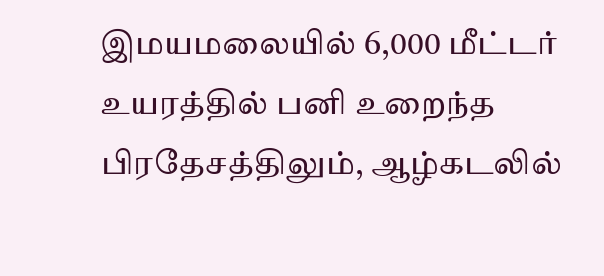இமயமலையில் 6,000 மீட்டர் உயரத்தில் பனி உறைந்த பிரதேசத்திலும், ஆழ்கடலில்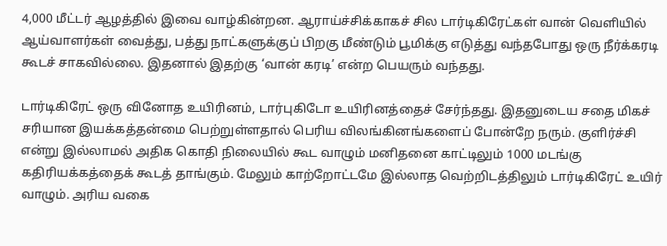4,000 மீட்டர் ஆழத்தில் இவை வாழ்கின்றன. ஆராய்ச்சிக்காகச் சில டார்டிகிரேட்கள் வான் வெளியில் ஆய்வாளர்கள் வைத்து, பத்து நாட்களுக்குப் பிறகு மீண்டும் பூமிக்கு எடுத்து வந்தபோது ஒரு நீர்க்கரடி கூடச் சாகவில்லை. இதனால் இதற்கு ‘வான் கரடி’ என்ற பெயரும் வந்தது.

டார்டிகிரேட் ஒரு வினோத உயிரினம், டார்புகிடோ உயிரினத்தைச் சேர்ந்தது. இதனுடைய சதை மிகச் சரியான இயக்கத்தன்மை பெற்றுள்ளதால் பெரிய விலங்கினங்களைப் போன்றே நரும். குளிர்ச்சி என்று இல்லாமல் அதிக கொதி நிலையில் கூட வாழும் மனிதனை காட்டிலும் 1000 மடங்கு கதிரியக்கத்தைக் கூடத் தாங்கும். மேலும் காற்றோட்டமே இல்லாத வெற்றிடத்திலும் டார்டிகிரேட் உயிர் வாழும். அரிய வகை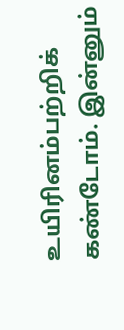உயிரினம்பற்றிக் கண்டோம். இன்னும்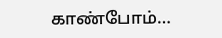காண்போம்…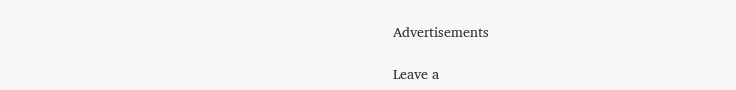Advertisements

Leave a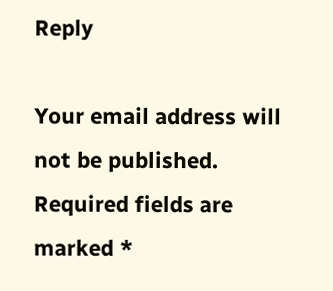Reply

Your email address will not be published. Required fields are marked *